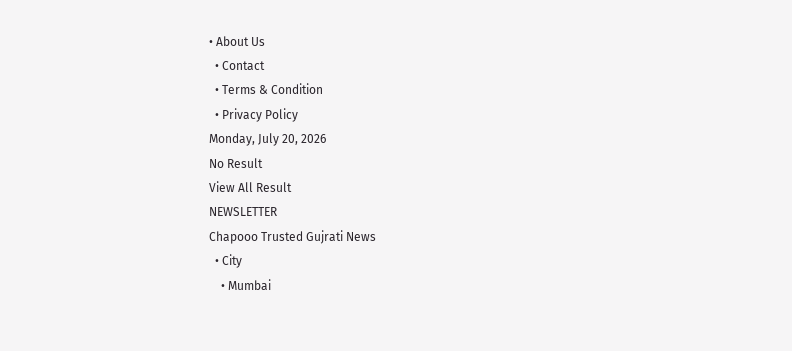• About Us
  • Contact
  • Terms & Condition
  • Privacy Policy
Monday, July 20, 2026
No Result
View All Result
NEWSLETTER
Chapooo Trusted Gujrati News
  • City
    • Mumbai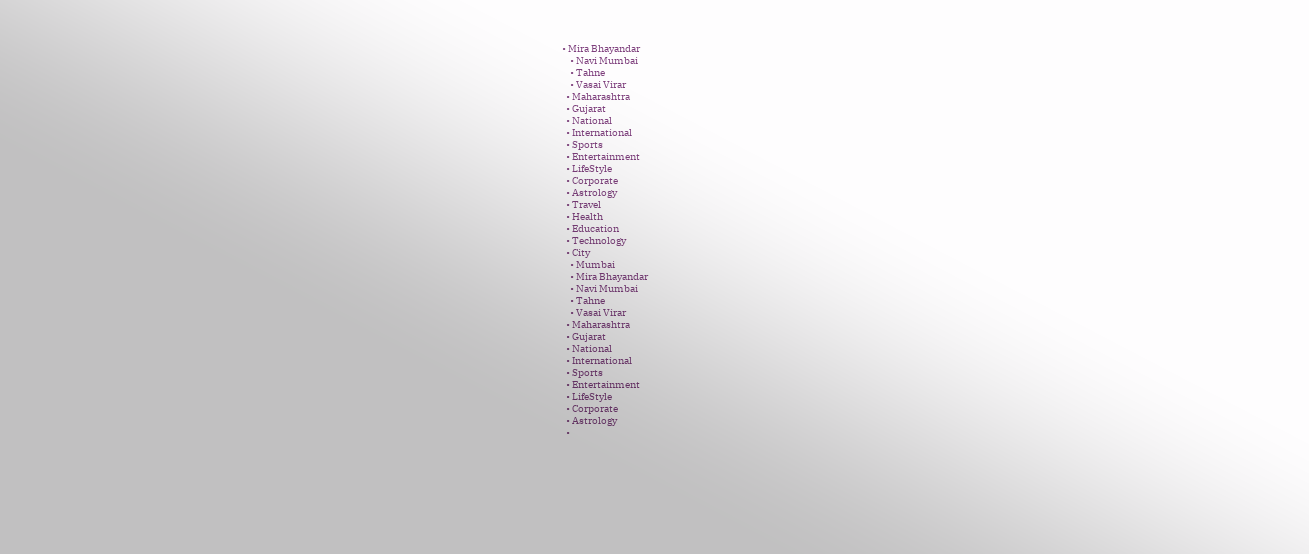• Mira Bhayandar
    • Navi Mumbai
    • Tahne
    • Vasai Virar
  • Maharashtra
  • Gujarat
  • National
  • International
  • Sports
  • Entertainment
  • LifeStyle
  • Corporate
  • Astrology
  • Travel
  • Health
  • Education
  • Technology
  • City
    • Mumbai
    • Mira Bhayandar
    • Navi Mumbai
    • Tahne
    • Vasai Virar
  • Maharashtra
  • Gujarat
  • National
  • International
  • Sports
  • Entertainment
  • LifeStyle
  • Corporate
  • Astrology
  •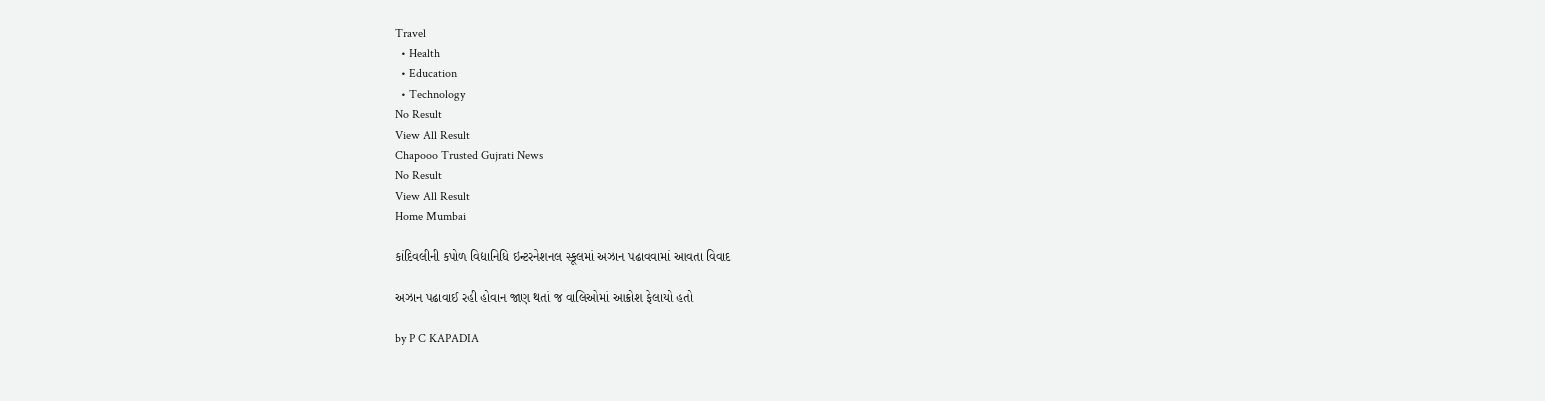Travel
  • Health
  • Education
  • Technology
No Result
View All Result
Chapooo Trusted Gujrati News
No Result
View All Result
Home Mumbai

કાંદિવલીની કપોળ વિદ્યાનિધિ ઇન્ટરનેશનલ સ્કૂલમાં અઝાન પઢાવવામાં આવતા વિવાદ

અઝાન પઢાવાઈ રહી હોવાન જાણ થતાં જ વાલિઓમાં આક્રોશ ફેલાયો હતો

by P C KAPADIA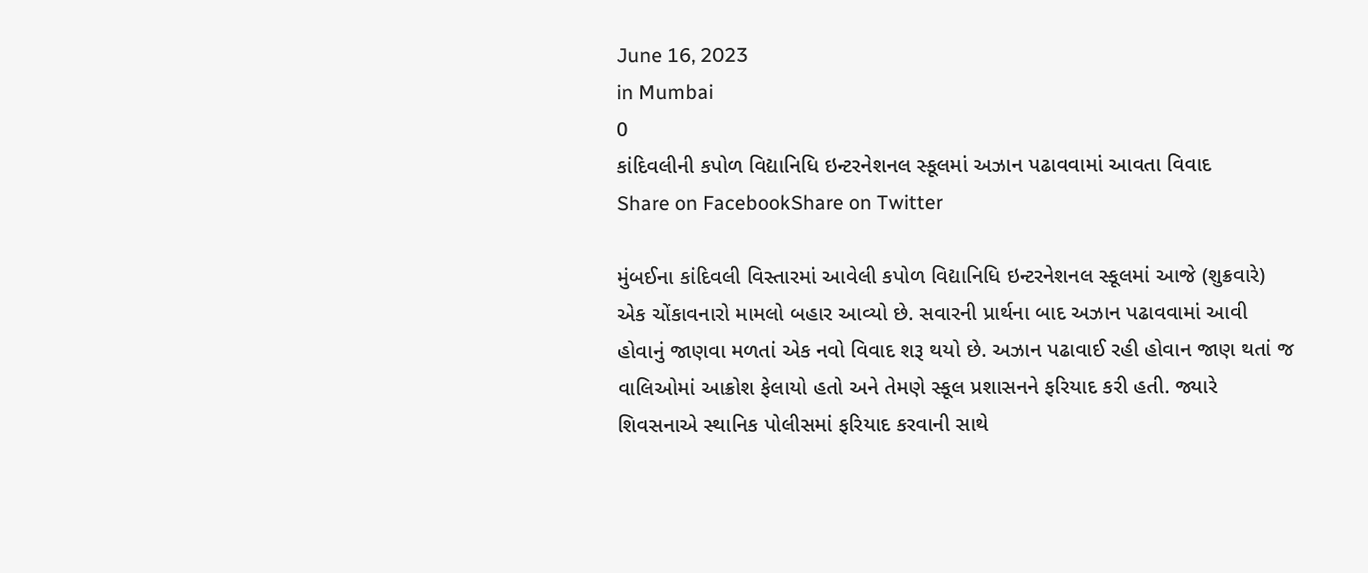June 16, 2023
in Mumbai
0
કાંદિવલીની કપોળ વિદ્યાનિધિ ઇન્ટરનેશનલ સ્કૂલમાં અઝાન પઢાવવામાં આવતા વિવાદ
Share on FacebookShare on Twitter

મુંબઈના કાંદિવલી વિસ્તારમાં આવેલી કપોળ વિદ્યાનિધિ ઇન્ટરનેશનલ સ્કૂલમાં આજે (શુક્રવારે) એક ચોંકાવનારો મામલો બહાર આવ્યો છે. સવારની પ્રાર્થના બાદ અઝાન પઢાવવામાં આવી હોવાનું જાણવા મળતાં એક નવો વિવાદ શરૂ થયો છે. અઝાન પઢાવાઈ રહી હોવાન જાણ થતાં જ વાલિઓમાં આક્રોશ ફેલાયો હતો અને તેમણે સ્કૂલ પ્રશાસનને ફરિયાદ કરી હતી. જ્યારે શિવસનાએ સ્થાનિક પોલીસમાં ફરિયાદ કરવાની સાથે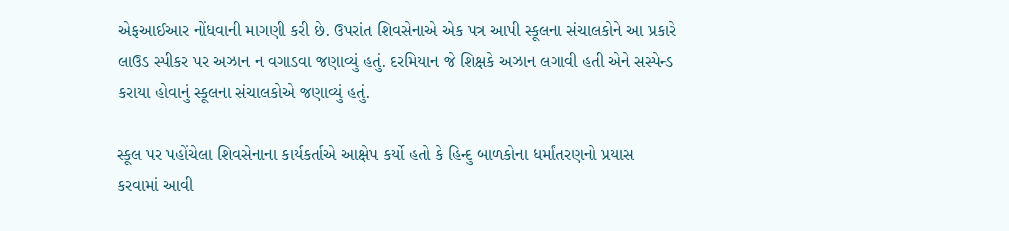એફઆઈઆર નોંધવાની માગણી કરી છે. ઉપરાંત શિવસેનાએ એક પત્ર આપી સ્કૂલના સંચાલકોને આ પ્રકારે લાઉડ સ્પીકર પર અઝાન ન વગાડવા જણાવ્યું હતું. દરમિયાન જે શિક્ષકે અઝાન લગાવી હતી એને સસ્પેન્ડ કરાયા હોવાનું સ્કૂલના સંચાલકોએ જણાવ્યું હતું.

સ્કૂલ પર પહોંચેલા શિવસેનાના કાર્યકર્તાએ આક્ષેપ કર્યો હતો કે હિન્દુ બાળકોના ધર્માંતરણનો પ્રયાસ કરવામાં આવી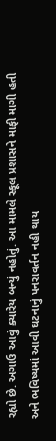રહ્યો છે. અગાઉ આવું ક્યારેય બન્યું નહોતું. આ મામલે સ્કૂલ પ્રશાસને માફી માગી હતી અને ભવિષ્યમાં આવી ઘટનાનું પનરાવર્તન નહી થાય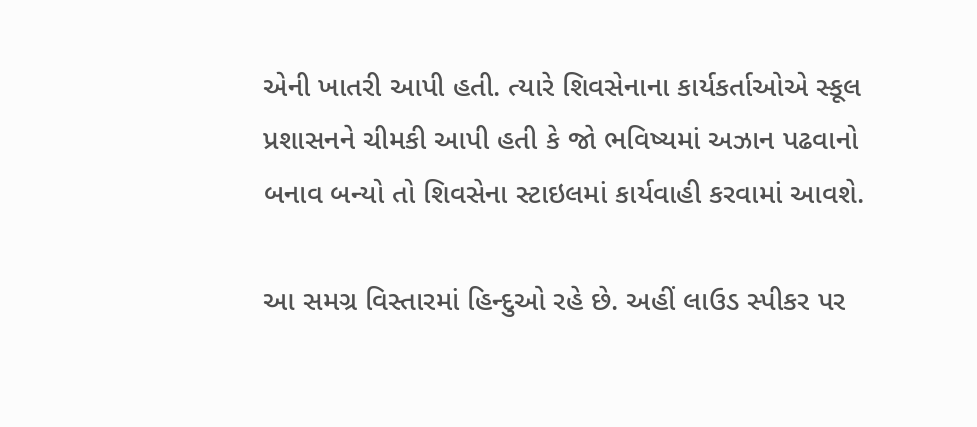એની ખાતરી આપી હતી. ત્યારે શિવસેનાના કાર્યકર્તાઓએ સ્કૂલ પ્રશાસનને ચીમકી આપી હતી કે જો ભવિષ્યમાં અઝાન પઢવાનો બનાવ બન્યો તો શિવસેના સ્ટાઇલમાં કાર્યવાહી કરવામાં આવશે.

આ સમગ્ર વિસ્તારમાં હિન્દુઓ રહે છે. અહીં લાઉડ સ્પીકર પર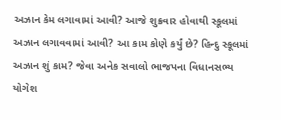અઝાન કેમ લગાવામાં આવી? આજે શુક્રવાર હોવાથી સ્કૂલમાં અઝાન લગાવવામાં આવી? આ કામ કોણે કર્યું છે? હિન્દુ સ્કૂલમાં અઝાન શું કામ? જેવા અનેક સવાલો ભાજપના વિધાનસભ્ય યોગેશ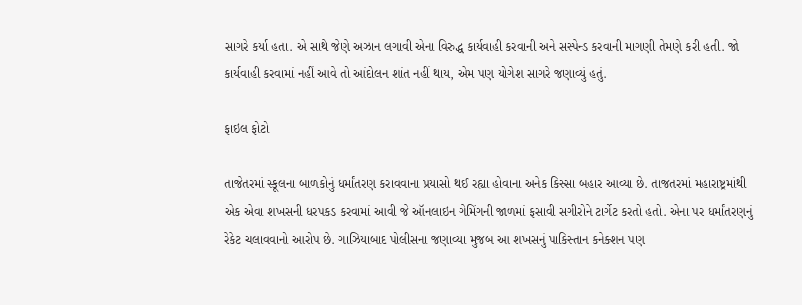સાગરે કર્યા હતા. એ સાથે જેણે અઝાન લગાવી એના વિરુદ્ધ કાર્યવાહી કરવાની અને સસ્પેન્ડ કરવાની માગણી તેમણે કરી હતી. જો કાર્યવાહી કરવામાં નહીં આવે તો આંદોલન શાંત નહીં થાય, એમ પણ યોગેશ સાગરે જણાવ્યું હતું.

ફાઇલ ફોટો

તાજેતરમાં સ્કૂલના બાળકોનું ધર્માંતરણ કરાવવાના પ્રયાસો થઈ રહ્યા હોવાના અનેક કિસ્સા બહાર આવ્યા છે. તાજતરમાં મહારાષ્ટ્રમાંથી એક એવા શખસની ધરપકડ કરવામાં આવી જે ઑનલાઇન ગેમિંગની જાળમાં ફસાવી સગીરોને ટાર્ગેટ કરતો હતો. એના પર ધર્માંતરણનું રેકેટ ચલાવવાનો આરોપ છે. ગાઝિયાબાદ પોલીસના જણાવ્યા મુજબ આ શખસનું પાકિસ્તાન કનેક્શન પણ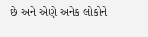છે અને એણે અનેક લોકોને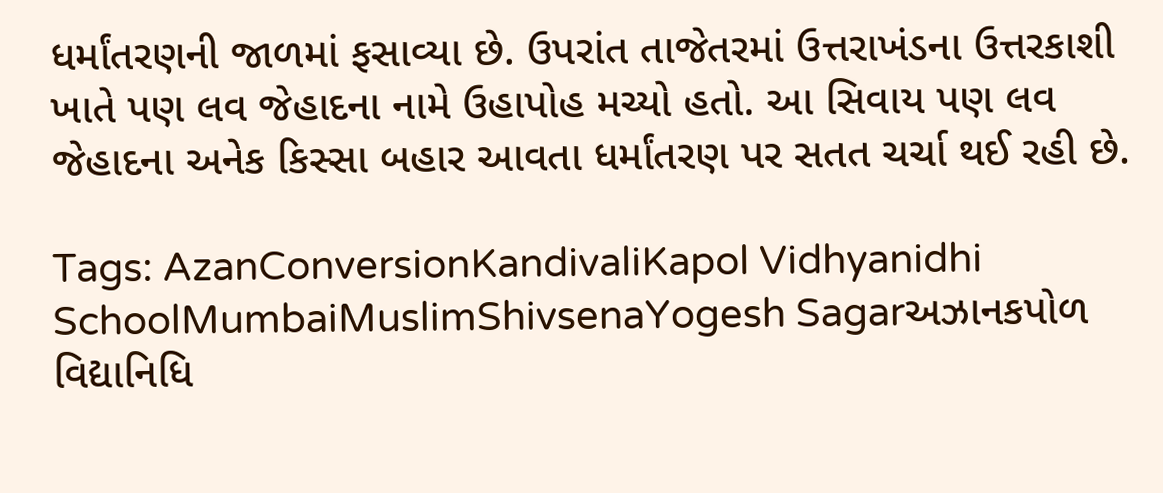ધર્માંતરણની જાળમાં ફસાવ્યા છે. ઉપરાંત તાજેતરમાં ઉત્તરાખંડના ઉત્તરકાશી ખાતે પણ લવ જેહાદના નામે ઉહાપોહ મચ્યો હતો. આ સિવાય પણ લવ જેહાદના અનેક કિસ્સા બહાર આવતા ધર્માંતરણ પર સતત ચર્ચા થઈ રહી છે.

Tags: AzanConversionKandivaliKapol Vidhyanidhi SchoolMumbaiMuslimShivsenaYogesh Sagarઅઝાનકપોળ વિદ્યાનિધિ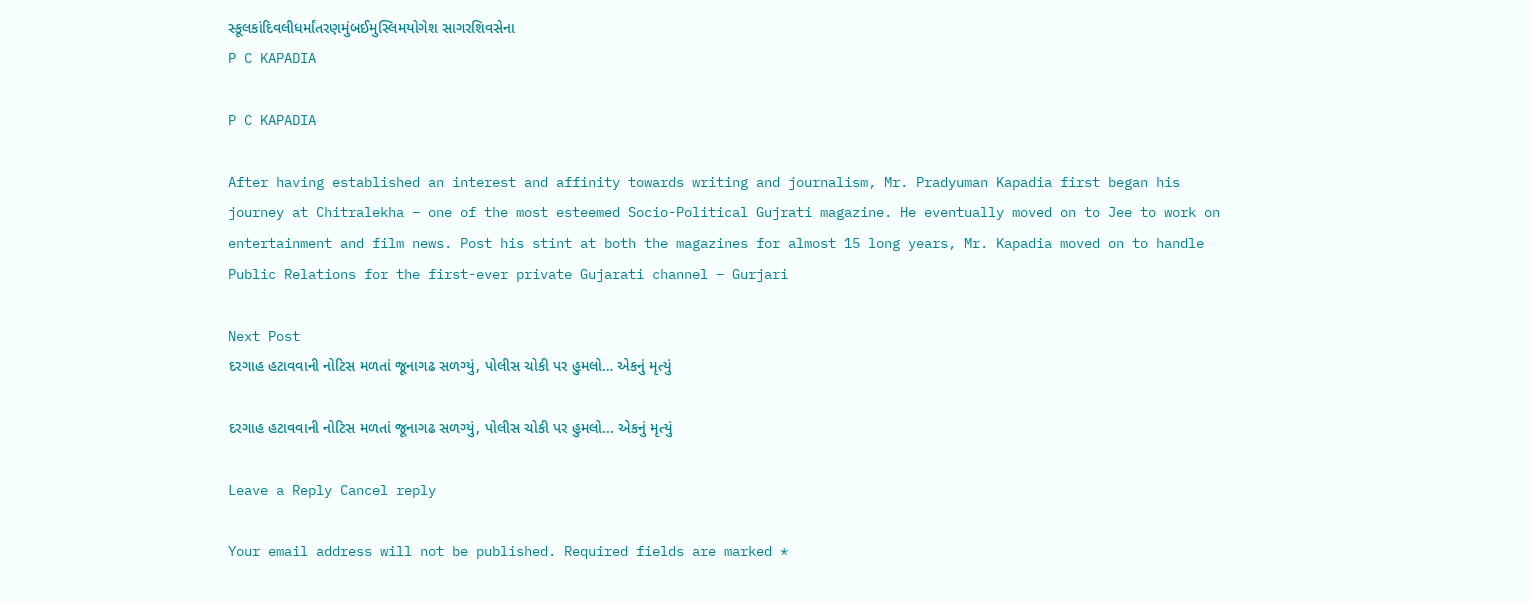સ્કૂલકાંદિવલીધર્માંતરણમુંબઈમુસ્લિમયોગેશ સાગરશિવસેના
P C KAPADIA

P C KAPADIA

After having established an interest and affinity towards writing and journalism, Mr. Pradyuman Kapadia first began his journey at Chitralekha – one of the most esteemed Socio-Political Gujrati magazine. He eventually moved on to Jee to work on entertainment and film news. Post his stint at both the magazines for almost 15 long years, Mr. Kapadia moved on to handle Public Relations for the first-ever private Gujarati channel – Gurjari

Next Post
દરગાહ હટાવવાની નોટિસ મળતાં જૂનાગઢ સળગ્યું, પોલીસ ચોકી પર હુમલો… એકનું મૃત્યું

દરગાહ હટાવવાની નોટિસ મળતાં જૂનાગઢ સળગ્યું, પોલીસ ચોકી પર હુમલો... એકનું મૃત્યું

Leave a Reply Cancel reply

Your email address will not be published. Required fields are marked *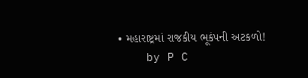• મહારાષ્ટ્રમાં રાજકીય ભૂકંપની અટકળો!
    by P C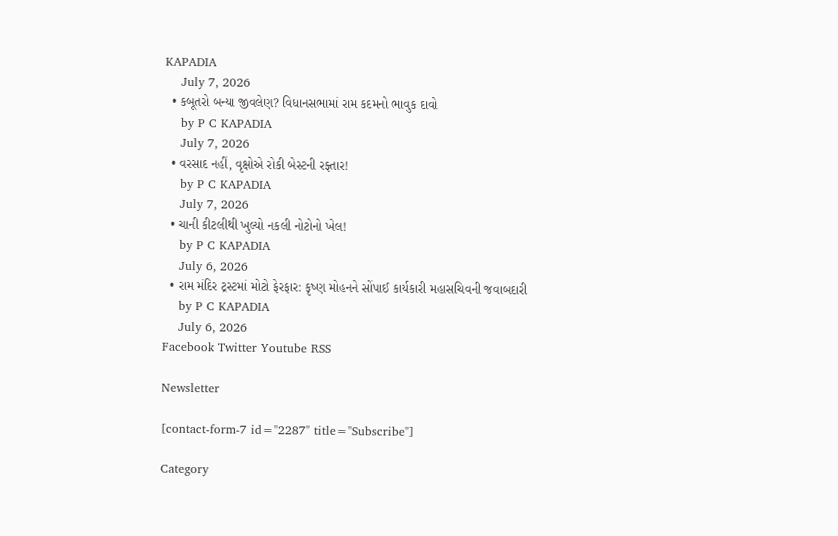KAPADIA
    July 7, 2026
  • કબૂતરો બન્યા જીવલેણ? વિધાનસભામાં રામ કદમનો ભાવુક દાવો
    by P C KAPADIA
    July 7, 2026
  • વરસાદ નહીં, વૃક્ષોએ રોકી બેસ્ટની રફ્તાર!
    by P C KAPADIA
    July 7, 2026
  • ચાની કીટલીથી ખુલ્યો નકલી નોટોનો ખેલ!
    by P C KAPADIA
    July 6, 2026
  • રામ મંદિર ટ્રસ્ટમાં મોટો ફેરફાર: કૃષ્ણ મોહનને સોંપાઈ કાર્યકારી મહાસચિવની જવાબદારી
    by P C KAPADIA
    July 6, 2026
Facebook Twitter Youtube RSS

Newsletter

[contact-form-7 id="2287" title="Subscribe"]

Category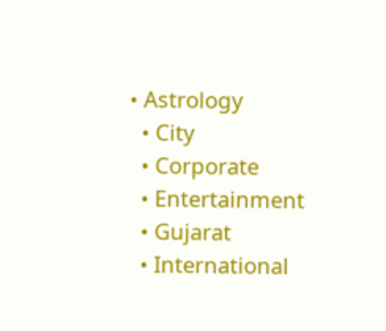• Astrology
  • City
  • Corporate
  • Entertainment
  • Gujarat
  • International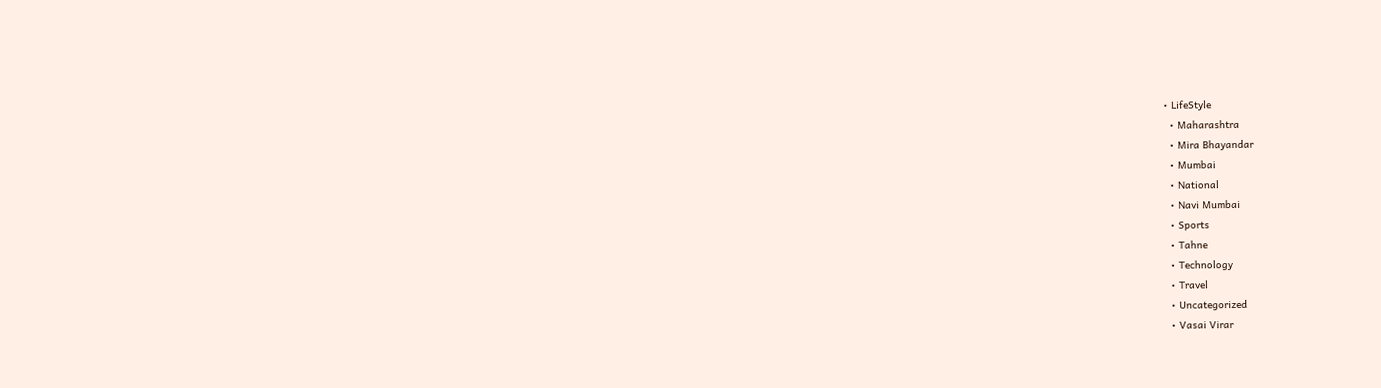• LifeStyle
  • Maharashtra
  • Mira Bhayandar
  • Mumbai
  • National
  • Navi Mumbai
  • Sports
  • Tahne
  • Technology
  • Travel
  • Uncategorized
  • Vasai Virar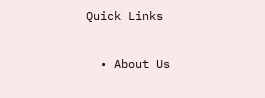Quick Links

  • About Us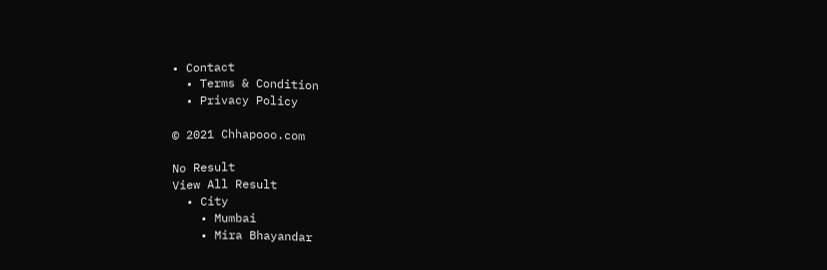• Contact
  • Terms & Condition
  • Privacy Policy

© 2021 Chhapooo.com

No Result
View All Result
  • City
    • Mumbai
    • Mira Bhayandar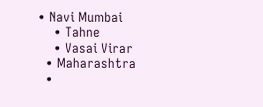• Navi Mumbai
    • Tahne
    • Vasai Virar
  • Maharashtra
  •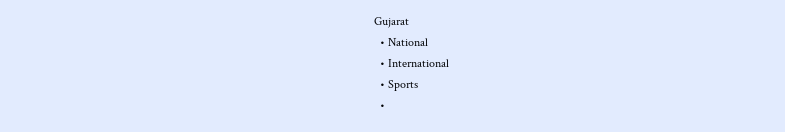Gujarat
  • National
  • International
  • Sports
  •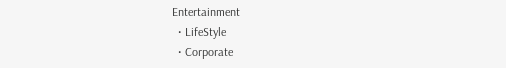Entertainment
  • LifeStyle
  • Corporate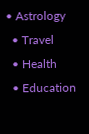• Astrology
  • Travel
  • Health
  • Education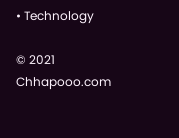• Technology

© 2021 Chhapooo.com